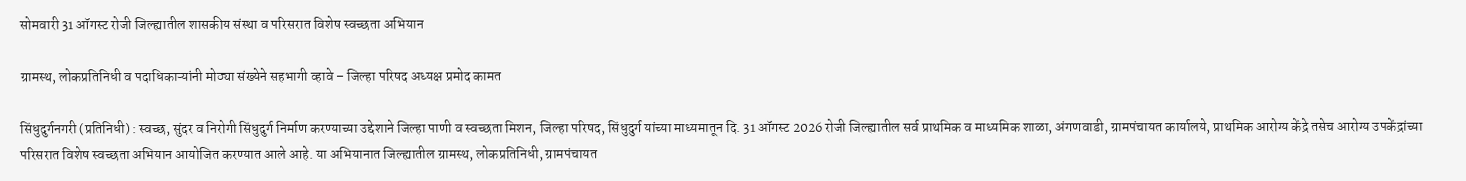सोमवारी 31 ऑगस्ट रोजी जिल्ह्यातील शासकीय संस्था व परिसरात विशेष स्वच्छता अभियान

ग्रामस्थ, लोकप्रतिनिधी व पदाधिकाऱ्यांनी मोठ्या संख्येने सहभागी व्हावे – जिल्हा परिषद अध्यक्ष प्रमोद कामत

सिंधुदुर्गनगरी (प्रतिनिधी) : स्वच्छ, सुंदर व निरोगी सिंधुदुर्ग निर्माण करण्याच्या उद्देशाने जिल्हा पाणी व स्वच्छता मिशन, जिल्हा परिषद, सिंधुदुर्ग यांच्या माध्यमातून दि. 31 ऑगस्ट 2026 रोजी जिल्ह्यातील सर्व प्राथमिक व माध्यमिक शाळा, अंगणवाडी, ग्रामपंचायत कार्यालये, प्राथमिक आरोग्य केंद्रे तसेच आरोग्य उपकेंद्रांच्या परिसरात विशेष स्वच्छता अभियान आयोजित करण्यात आले आहे. या अभियानात जिल्ह्यातील ग्रामस्थ, लोकप्रतिनिधी, ग्रामपंचायत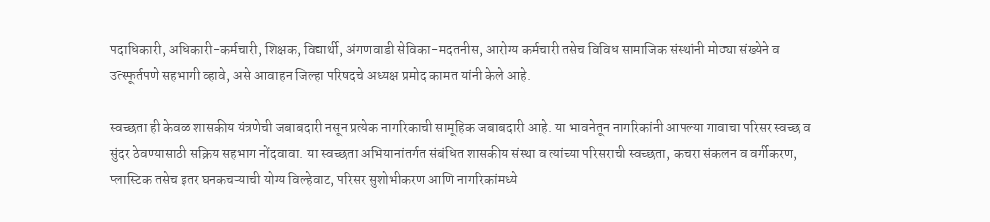पदाधिकारी, अधिकारी-कर्मचारी, शिक्षक, विद्यार्थी, अंगणवाडी सेविका-मदतनीस, आरोग्य कर्मचारी तसेच विविध सामाजिक संस्थांनी मोठ्या संख्येने व उत्स्फूर्तपणे सहभागी व्हावे, असे आवाहन जिल्हा परिषदचे अध्यक्ष प्रमोद कामत यांनी केले आहे.

स्वच्छता ही केवळ शासकीय यंत्रणेची जबाबदारी नसून प्रत्येक नागरिकाची सामूहिक जबाबदारी आहे. या भावनेतून नागरिकांनी आपल्या गावाचा परिसर स्वच्छ व सुंदर ठेवण्यासाठी सक्रिय सहभाग नोंदवावा. या स्वच्छता अभियानांतर्गत संबंधित शासकीय संस्था व त्यांच्या परिसराची स्वच्छता, कचरा संकलन व वर्गीकरण, प्लास्टिक तसेच इतर घनकचऱ्याची योग्य विल्हेवाट, परिसर सुशोभीकरण आणि नागरिकांमध्ये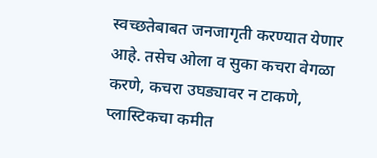स्वच्छतेबाबत जनजागृती करण्यात येणार आहे. तसेच ओला व सुका कचरा वेगळा करणे, कचरा उघड्यावर न टाकणे, प्लास्टिकचा कमीत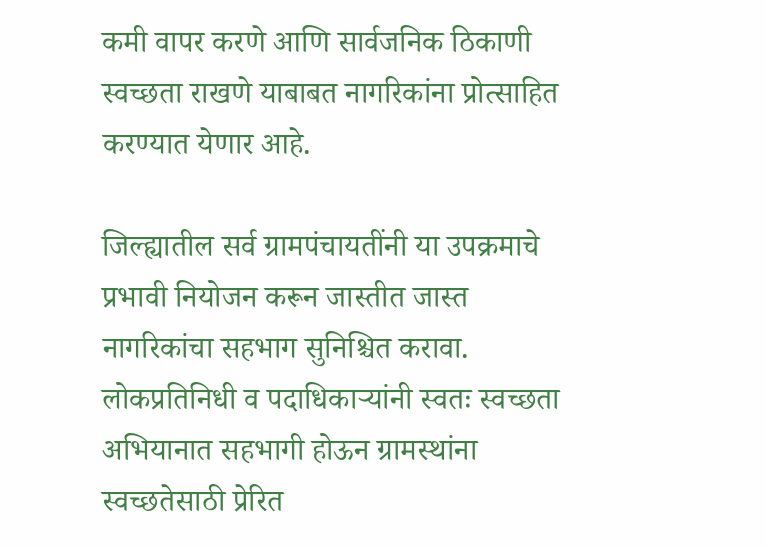कमी वापर करणे आणि सार्वजनिक ठिकाणी स्वच्छता राखणे याबाबत नागरिकांना प्रोत्साहित करण्यात येणार आहे.

जिल्ह्यातील सर्व ग्रामपंचायतींनी या उपक्रमाचे प्रभावी नियोजन करून जास्तीत जास्त नागरिकांचा सहभाग सुनिश्चित करावा. लोकप्रतिनिधी व पदाधिकाऱ्यांनी स्वतः स्वच्छता अभियानात सहभागी होऊन ग्रामस्थांना स्वच्छतेसाठी प्रेरित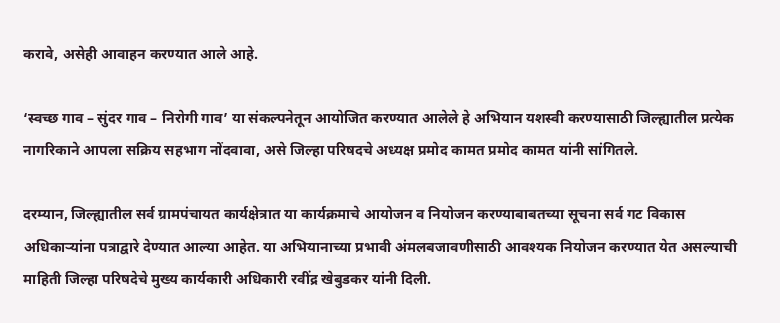करावे, असेही आवाहन करण्यात आले आहे.

‘स्वच्छ गाव – सुंदर गाव – निरोगी गाव’ या संकल्पनेतून आयोजित करण्यात आलेले हे अभियान यशस्वी करण्यासाठी जिल्ह्यातील प्रत्येक नागरिकाने आपला सक्रिय सहभाग नोंदवावा, असे जिल्हा परिषदचे अध्यक्ष प्रमोद कामत प्रमोद कामत यांनी सांगितले.

दरम्यान, जिल्ह्यातील सर्व ग्रामपंचायत कार्यक्षेत्रात या कार्यक्रमाचे आयोजन व नियोजन करण्याबाबतच्या सूचना सर्व गट विकास अधिकाऱ्यांना पत्राद्वारे देण्यात आल्या आहेत. या अभियानाच्या प्रभावी अंमलबजावणीसाठी आवश्यक नियोजन करण्यात येत असल्याची माहिती जिल्हा परिषदेचे मुख्य कार्यकारी अधिकारी रवींद्र खेबुडकर यांनी दिली.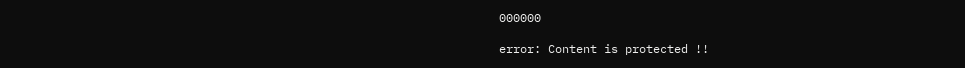000000

error: Content is protected !!